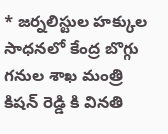* జర్నలిస్టుల హక్కుల సాధనలో కేంద్ర బొగ్గు గనుల శాఖ మంత్రి కిషన్ రెడ్డి కి వినతి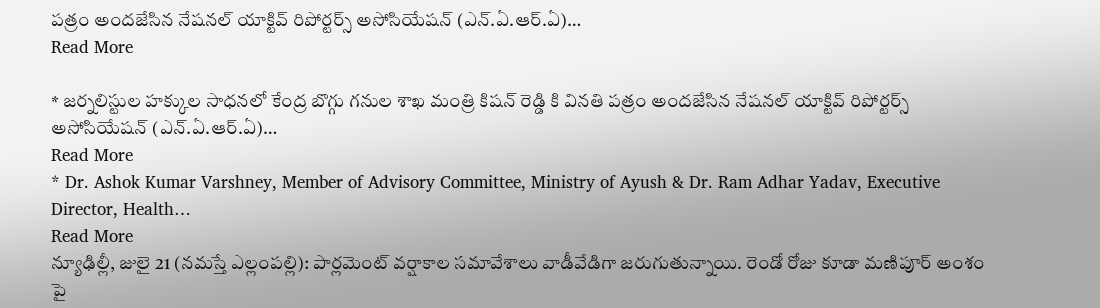పత్రం అందజేసిన నేషనల్ యాక్టివ్ రిపోర్టర్స్ అసోసియేషన్ (ఎన్.ఏ.ఆర్.ఏ)…
Read More

* జర్నలిస్టుల హక్కుల సాధనలో కేంద్ర బొగ్గు గనుల శాఖ మంత్రి కిషన్ రెడ్డి కి వినతి పత్రం అందజేసిన నేషనల్ యాక్టివ్ రిపోర్టర్స్ అసోసియేషన్ (ఎన్.ఏ.ఆర్.ఏ)…
Read More
* Dr. Ashok Kumar Varshney, Member of Advisory Committee, Ministry of Ayush & Dr. Ram Adhar Yadav, Executive Director, Health…
Read More
న్యూఢిల్లీ, జులై 21 (నమస్తే ఎల్లంపల్లి): పార్లమెంట్ వర్షాకాల సమావేశాలు వాడీవేడిగా జరుగుతున్నాయి. రెండో రోజు కూడా మణిపూర్ అంశం పై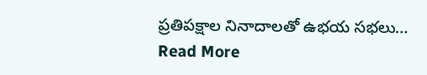ప్రతిపక్షాల నినాదాలతో ఉభయ సభలు…
Read More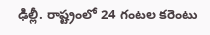ఢిల్లీ. రాష్ట్రంలో 24 గంటల కరెంటు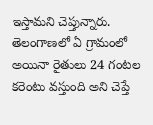ఇస్తామని చెప్తున్నారు. తెలంగాణలో ఏ గ్రామంలో అయినా రైతులు 24 గంటల కరెంటు వస్తుంది అని చెప్తే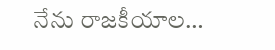నేను రాజకీయాల…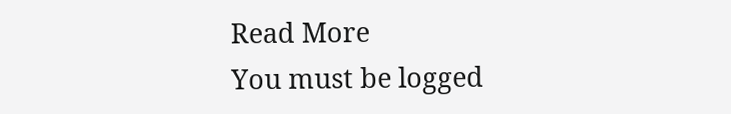Read More
You must be logged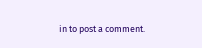in to post a comment.